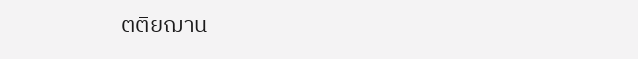ตติยฌาน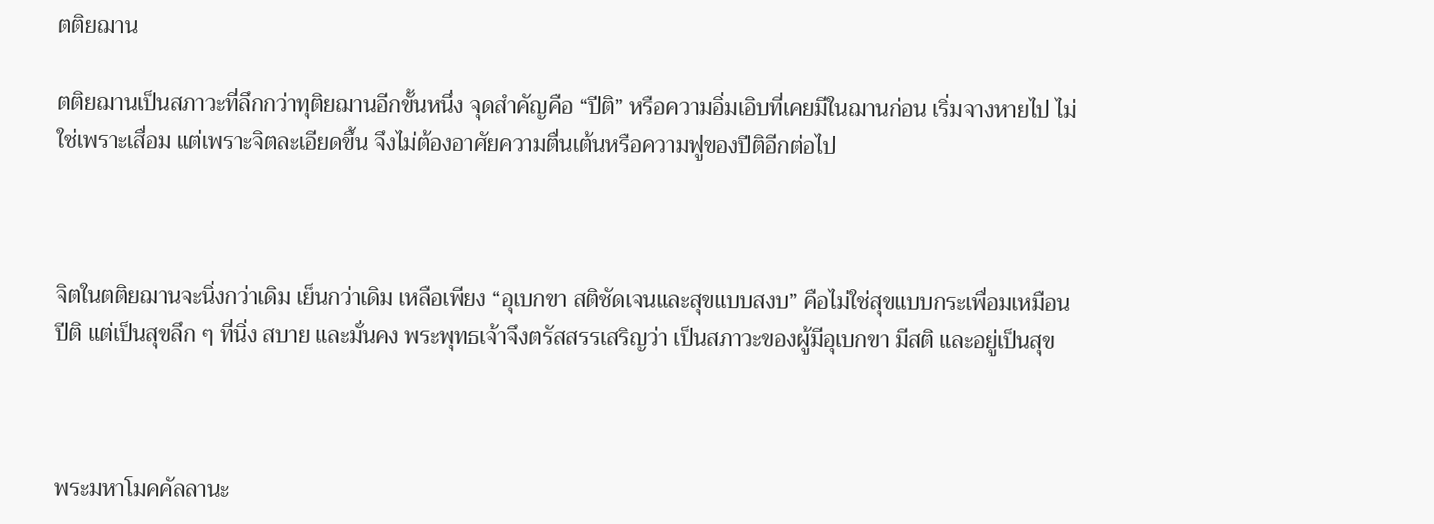ตติยฌาน

ตติยฌานเป็นสภาวะที่ลึกกว่าทุติยฌานอีกขั้นหนึ่ง จุดสำคัญคือ “ปีติ” หรือความอิ่มเอิบที่เคยมีในฌานก่อน เริ่มจางหายไป ไม่ใช่เพราะเสื่อม แต่เพราะจิตละเอียดขึ้น จึงไม่ต้องอาศัยความตื่นเต้นหรือความฟูของปีติอีกต่อไป



จิตในตติยฌานจะนิ่งกว่าเดิม เย็นกว่าเดิม เหลือเพียง “อุเบกขา สติชัดเจนและสุขแบบสงบ” คือไม่ใช่สุขแบบกระเพื่อมเหมือนปีติ แต่เป็นสุขลึก ๆ ที่นิ่ง สบาย และมั่นคง พระพุทธเจ้าจึงตรัสสรรเสริญว่า เป็นสภาวะของผู้มีอุเบกขา มีสติ และอยู่เป็นสุข



พระมหาโมคคัลลานะ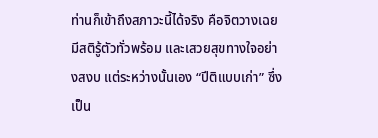ท่านก็เข้าถึงสภาวะนี้ได้จริง คือจิตวางเฉย มีสติรู้ตัวทั่วพร้อม และเสวยสุขทางใจอย่างสงบ แต่ระหว่างนั้นเอง “ปีติแบบเก่า” ซึ่งเป็น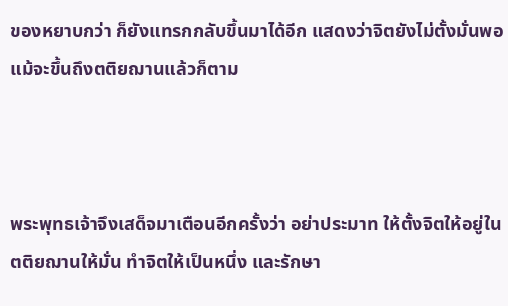ของหยาบกว่า ก็ยังแทรกกลับขึ้นมาได้อีก แสดงว่าจิตยังไม่ตั้งมั่นพอ แม้จะขึ้นถึงตติยฌานแล้วก็ตาม



พระพุทธเจ้าจึงเสด็จมาเตือนอีกครั้งว่า อย่าประมาท ให้ตั้งจิตให้อยู่ในตติยฌานให้มั่น ทำจิตให้เป็นหนึ่ง และรักษา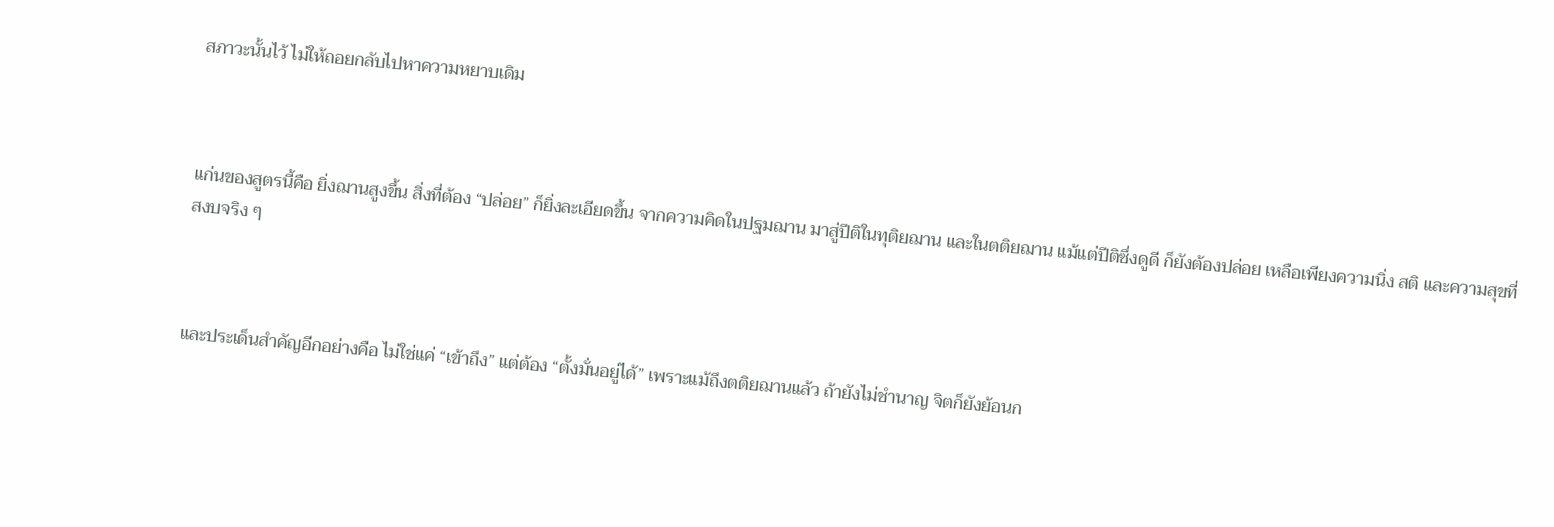สภาวะนั้นไว้ ไม่ให้ถอยกลับไปหาความหยาบเดิม



แก่นของสูตรนี้คือ ยิ่งฌานสูงขึ้น สิ่งที่ต้อง “ปล่อย” ก็ยิ่งละเอียดขึ้น จากความคิดในปฐมฌาน มาสู่ปีติในทุติยฌาน และในตติยฌาน แม้แต่ปีติซึ่งดูดี ก็ยังต้องปล่อย เหลือเพียงความนิ่ง สติ และความสุขที่สงบจริง ๆ



และประเด็นสำคัญอีกอย่างคือ ไม่ใช่แค่ “เข้าถึง” แต่ต้อง “ตั้งมั่นอยู่ได้” เพราะแม้ถึงตติยฌานแล้ว ถ้ายังไม่ชำนาญ จิตก็ยังย้อนก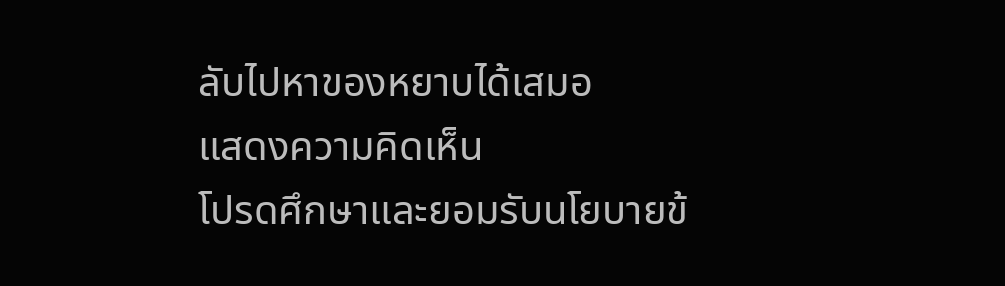ลับไปหาของหยาบได้เสมอ
แสดงความคิดเห็น
โปรดศึกษาและยอมรับนโยบายข้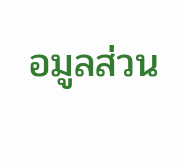อมูลส่วน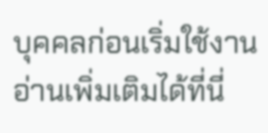บุคคลก่อนเริ่มใช้งาน อ่านเพิ่มเติมได้ที่นี่